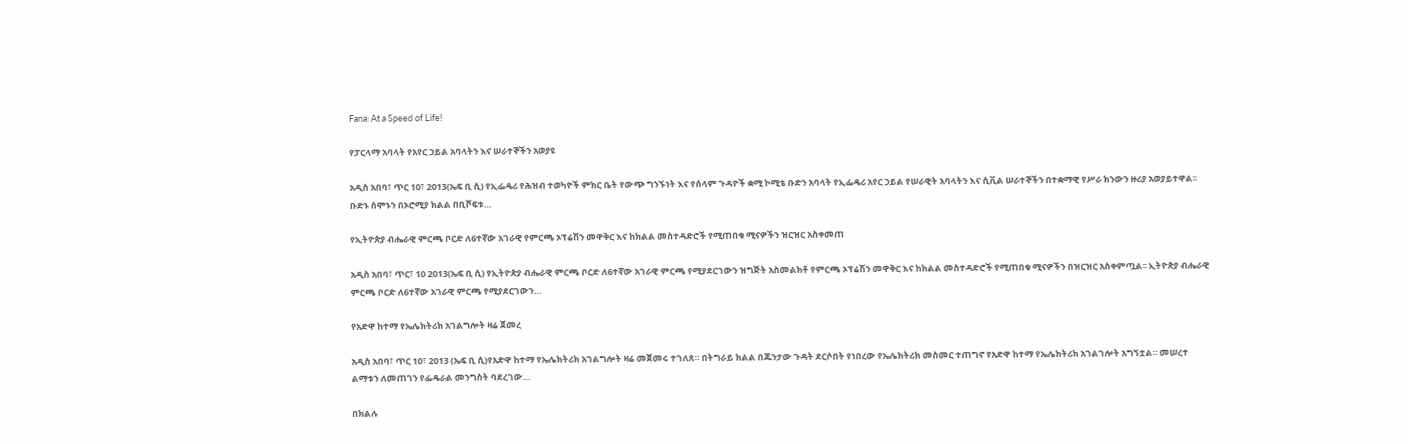Fana: At a Speed of Life!

የፓርላማ አባላት የአየር ኃይል አባላትን እና ሠራተኞችን አወያዩ

አዲስ አበባ፣ ጥር 10፣ 2013(ኤፍ ቢ ሲ) የኢፌዴሪ የሕዝብ ተወካዮች ምክር ቤት የውጭ ግንኙነት እና የሰላም ጉዳዮች ቋሚ ኮሚቴ ቡድን አባላት የኢፌዴሪ አየር ኃይል የሠራዊት አባላትን እና ሲቪል ሠራተኞችን በተቋማዊ የሥራ ክንውን ዙሪያ አወያይተዋል፡፡ ቡድኑ ሰሞኑን በኦሮሚያ ክልል በቢሾፍቱ…

የኢትዮጵያ ብሔራዊ ምርጫ ቦርድ ለ6ተኛው አገራዊ የምርጫ ኦፕሬሽን መዋቅር እና ከክልል መስተዳድሮች የሚጠበቁ ሚናዎችን ዝርዝር አስቀመጠ

አዲስ አበባ፣ ጥር፣ 10 2013(ኤፍ ቢ ሲ) የኢትዮጵያ ብሔራዊ ምርጫ ቦርድ ለ6ተኛው አገራዊ ምርጫ የሚያደርገውን ዝግጅት አስመልክቶ የምርጫ ኦፕሬሽን መዋቅር እና ከክልል መስተዳድሮች የሚጠበቁ ሚናዎችን በዝርዝር አስቀምጧል፡፡ ኢትዮጵያ ብሔራዊ ምርጫ ቦርድ ለ6ተኛው አገራዊ ምርጫ የሚያደርገውን…

የአድዋ ከተማ የኤሌክትሪክ አገልግሎት ዛሬ ጀመረ

አዲስ አበባ፣ ጥር 10፣ 2013 (ኤፍ ቢ ሲ)የአድዋ ከተማ የኤሌክትሪክ አገልግሎት ዛሬ መጀመሩ ተገለጸ። በትግራይ ክልል በጁንታው ጉዳት ደርሶበት የነበረው የኤሌክትሪክ መስመር ተጠግኖ የአድዋ ከተማ የኤሌክትሪክ አገልገሎት አግኝቷል። መሠረተ ልማቱን ለመጠገን የፌዴራል መንግስት ባደረገው…

በክልሉ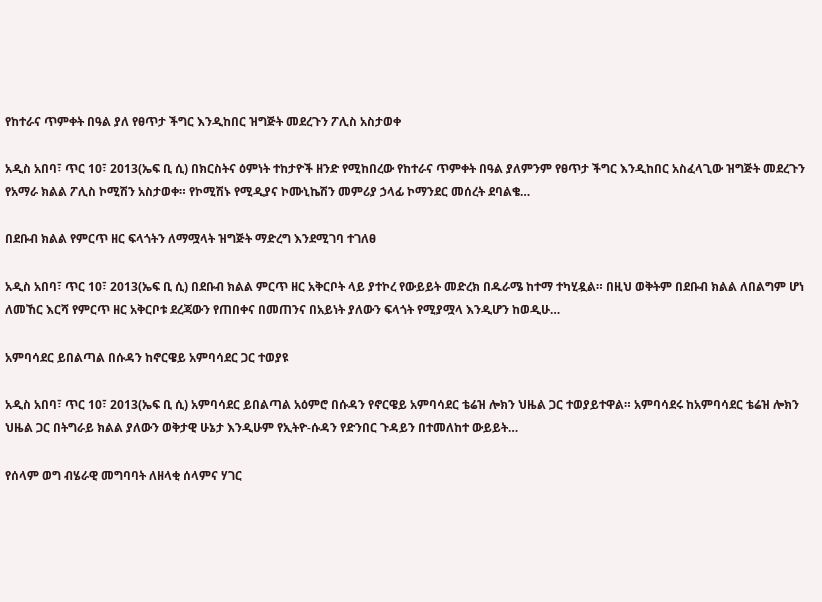የከተራና ጥምቀት በዓል ያለ የፀጥታ ችግር እንዲከበር ዝግጅት መደረጉን ፖሊስ አስታወቀ

አዲስ አበባ፣ ጥር 10፣ 2013(ኤፍ ቢ ሲ) በክርስትና ዕምነት ተከታዮች ዘንድ የሚከበረው የከተራና ጥምቀት በዓል ያለምንም የፀጥታ ችግር እንዲከበር አስፈላጊው ዝግጅት መደረጉን የአማራ ክልል ፖሊስ ኮሚሽን አስታወቀ። የኮሚሽኑ የሚዲያና ኮሙኒኬሽን መምሪያ ኃላፊ ኮማንደር መሰረት ደባልቄ…

በደቡብ ክልል የምርጥ ዘር ፍላጎትን ለማሟላት ዝግጅት ማድረግ እንደሚገባ ተገለፀ

አዲስ አበባ፣ ጥር 10፣ 2013(ኤፍ ቢ ሲ) በደቡብ ክልል ምርጥ ዘር አቅርቦት ላይ ያተኮረ የውይይት መድረክ በዱራሜ ከተማ ተካሂዷል። በዚህ ወቅትም በደቡብ ክልል ለበልግም ሆነ ለመኸር እርሻ የምርጥ ዘር አቅርቦቱ ደረጃውን የጠበቀና በመጠንና በአይነት ያለውን ፍላጎት የሚያሟላ እንዲሆን ከወዲሁ…

አምባሳደር ይበልጣል በሱዳን ከኖርዌይ አምባሳደር ጋር ተወያዩ

አዲስ አበባ፣ ጥር 10፣ 2013(ኤፍ ቢ ሲ) አምባሳደር ይበልጣል አዕምሮ በሱዳን የኖርዌይ አምባሳደር ቴሬዝ ሎክን ህዜል ጋር ተወያይተዋል። አምባሳደሩ ከአምባሳደር ቴሬዝ ሎክን ህዜል ጋር በትግራይ ክልል ያለውን ወቅታዊ ሁኔታ እንዲሁም የኢትዮ-ሱዳን የድንበር ጉዳይን በተመለከተ ውይይት…

የሰላም ወግ ብሄራዊ መግባባት ለዘላቂ ሰላምና ሃገር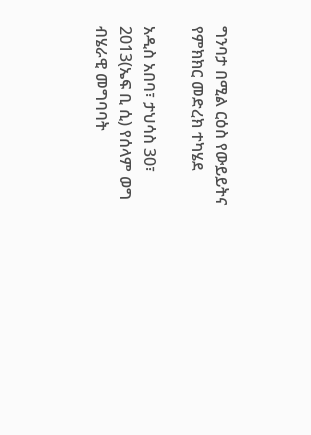ግንባታ በሚል ርዕስ የውይይትና የምክክር መድረክ ተካሄደ

አዲስ አበባ፣ ታህሳስ 30፣ 2013(ኤፍ ቢ ሲ) የሰላም ወግ ብሄራዊ መግባባት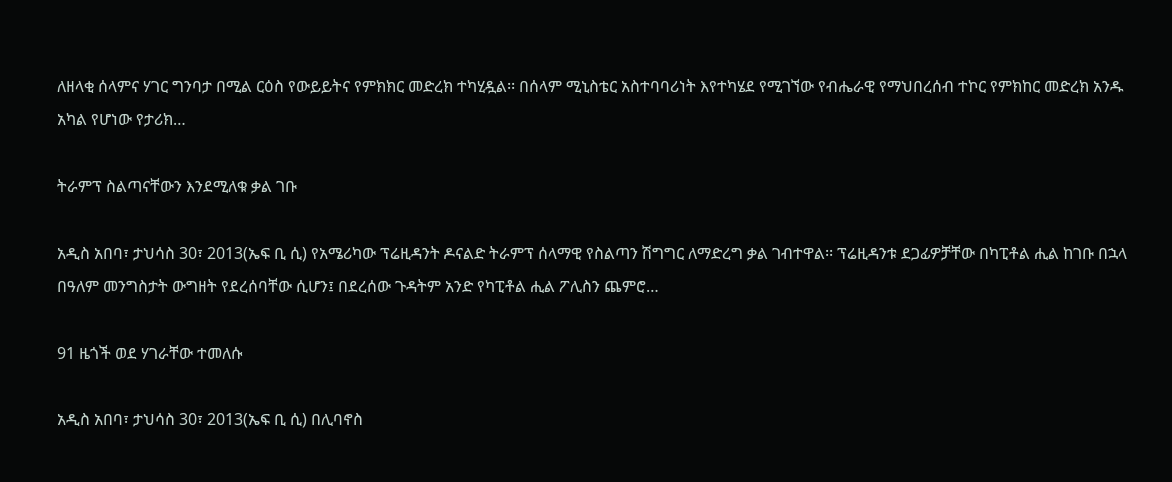ለዘላቂ ሰላምና ሃገር ግንባታ በሚል ርዕስ የውይይትና የምክክር መድረክ ተካሂዷል፡፡ በሰላም ሚኒስቴር አስተባባሪነት እየተካሄደ የሚገኘው የብሔራዊ የማህበረሰብ ተኮር የምክከር መድረክ አንዱ አካል የሆነው የታሪክ…

ትራምፕ ስልጣናቸውን እንደሚለቁ ቃል ገቡ

አዲስ አበባ፣ ታህሳስ 30፣ 2013(ኤፍ ቢ ሲ) የአሜሪካው ፕሬዚዳንት ዶናልድ ትራምፕ ሰላማዊ የስልጣን ሽግግር ለማድረግ ቃል ገብተዋል፡፡ ፕሬዚዳንቱ ደጋፊዎቻቸው በካፒቶል ሒል ከገቡ በኋላ በዓለም መንግስታት ውግዘት የደረሰባቸው ሲሆን፤ በደረሰው ጉዳትም አንድ የካፒቶል ሒል ፖሊስን ጨምሮ…

91 ዜጎች ወደ ሃገራቸው ተመለሱ

አዲስ አበባ፣ ታህሳስ 30፣ 2013(ኤፍ ቢ ሲ) በሊባኖስ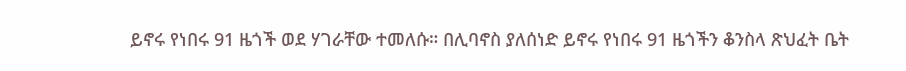ይኖሩ የነበሩ 91 ዜጎች ወደ ሃገራቸው ተመለሱ። በሊባኖስ ያለሰነድ ይኖሩ የነበሩ 91 ዜጎችን ቆንስላ ጽህፈት ቤት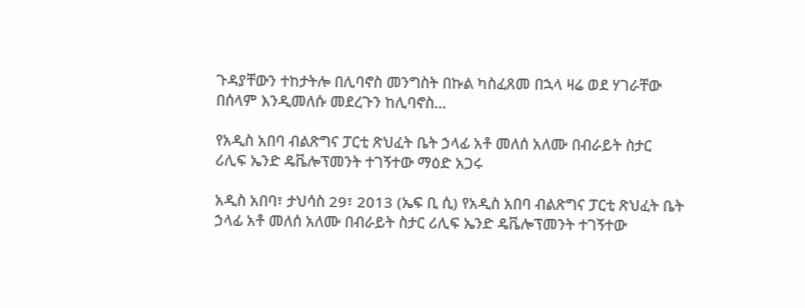ጉዳያቸውን ተከታትሎ በሊባኖስ መንግስት በኩል ካስፈጸመ በኋላ ዛሬ ወደ ሃገራቸው በሰላም እንዲመለሱ መደረጉን ከሊባኖስ…

የአዲስ አበባ ብልጽግና ፓርቲ ጽህፈት ቤት ኃላፊ አቶ መለሰ አለሙ በብራይት ስታር ሪሊፍ ኤንድ ዴቬሎፕመንት ተገኝተው ማዕድ አጋሩ

አዲስ አበባ፣ ታህሳስ 29፣ 2013 (ኤፍ ቢ ሲ) የአዲስ አበባ ብልጽግና ፓርቲ ጽህፈት ቤት ኃላፊ አቶ መለሰ አለሙ በብራይት ስታር ሪሊፍ ኤንድ ዴቬሎፕመንት ተገኝተው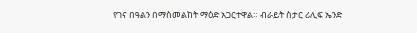የገና በዓልን በማስመልከት ማዕድ አጋርተዋል። ብራይት ስታር ሪሊፍ ኤንድ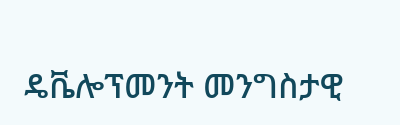ዴቬሎፕመንት መንግስታዊ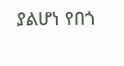ያልሆነ የበጎ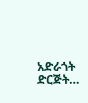አድራጎት ድርጅት…